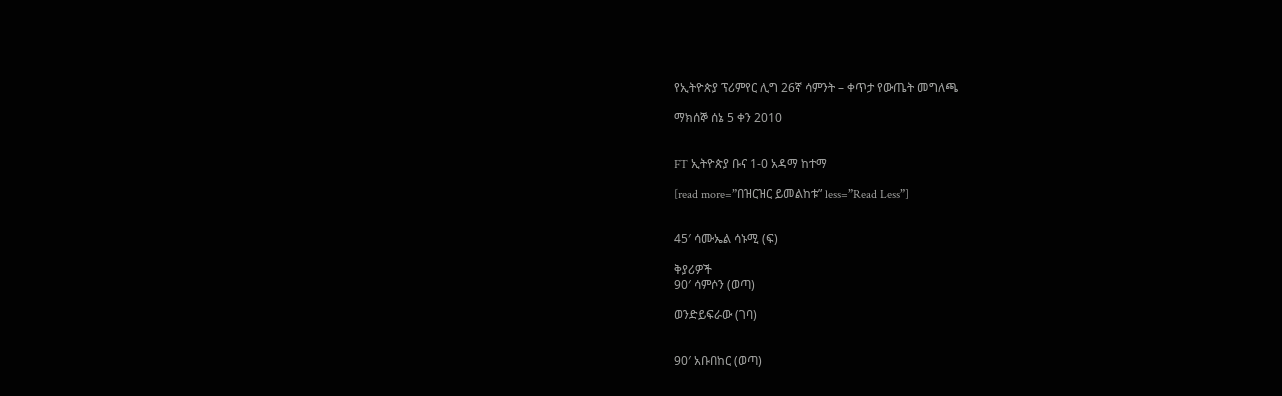የኢትዮጵያ ፕሪምየር ሊግ 26ኛ ሳምንት – ቀጥታ የውጤት መግለጫ

ማክሰኞ ሰኔ 5 ቀን 2010


FT ኢትዮጵያ ቡና 1-0 አዳማ ከተማ

[read more=”በዝርዝር ይመልከቱ” less=”Read Less”]


45′ ሳሙኤል ሳኑሚ (ፍ)

ቅያሪዎች
90′ ሳምሶን (ወጣ)

ወንድይፍራው (ገባ)


90′ አቡበከር (ወጣ)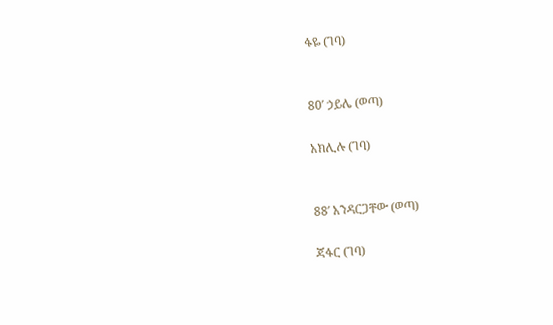ፋዬ (ገባ)


80′ ኃይሌ (ወጣ)

አክሊሉ (ገባ)


88′ አንዳርጋቸው (ወጣ)

ጃፋር (ገባ)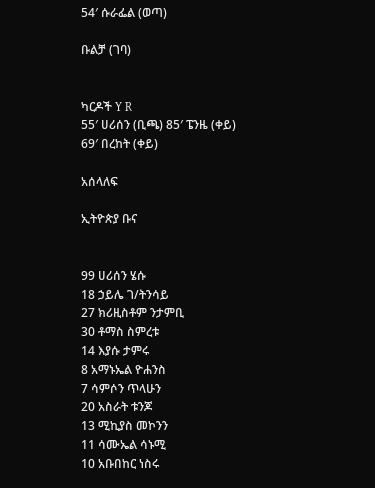54′ ሱራፌል (ወጣ)

ቡልቻ (ገባ)


ካርዶች Y R
55′ ሀሪሰን (ቢጫ) 85′ ፔንዜ (ቀይ)
69′ በረከት (ቀይ)

አሰላለፍ

ኢትዮጵያ ቡና


99 ሀሪሰን ሄሱ
18 ኃይሌ ገ/ትንሳይ
27 ክሪዚስቶም ንታምቢ
30 ቶማስ ስምረቱ
14 እያሱ ታምሩ
8 አማኑኤል ዮሐንስ
7 ሳምሶን ጥላሁን
20 አስራት ቱንጆ
13 ሚኪያስ መኮንን
11 ሳሙኤል ሳኑሚ
10 አቡበከር ነስሩ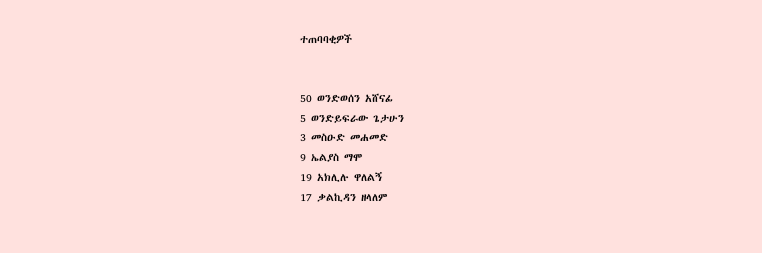ተጠባባቂዎች


50 ወንድወሰን አሸናፊ
5 ወንድይፍራው ጌታሁን
3 መስዑድ መሐመድ
9 ኤልያስ ማሞ
19 አክሊሉ ዋለልኝ
17 ቃልኪዳን ዘላለም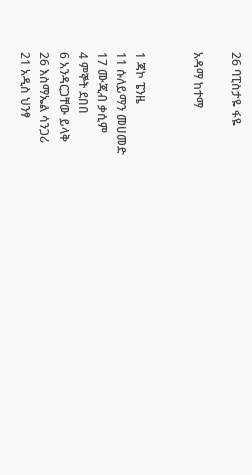26 ባፒስታዬ ፋዬ

አዳማ ከተማ


1 ጃኮ ፔንዜ
11 ሱለይማን መሀመድ
17 ሙጂብ ቃሲም
4 ምኞት ደበበ
6 አንዳርጋቸው ይላቅ
26 እስማኤል ሳንጋሪ
21 አዲስ ህንፃ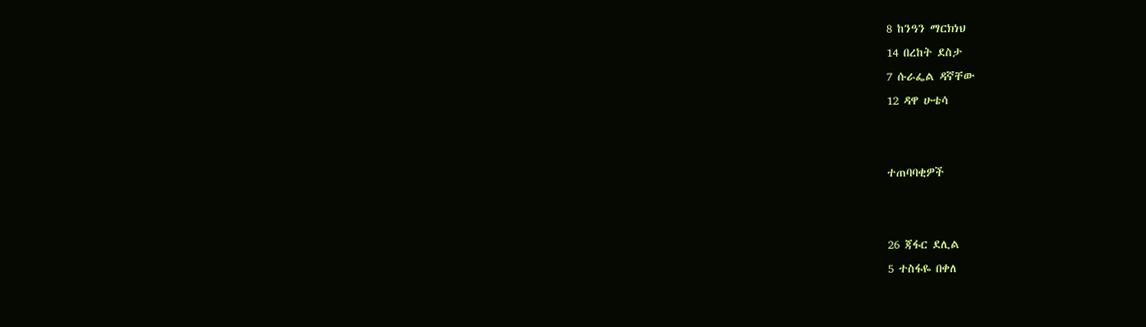8 ከንዓን ማርክነህ
14 በረከት ደስታ
7 ሱራፌል ዳኛቸው
12 ዳዋ ሁቴሳ


ተጠባባቂዎች


26 ጃፋር ደሊል
5 ተስፋዬ በቀለ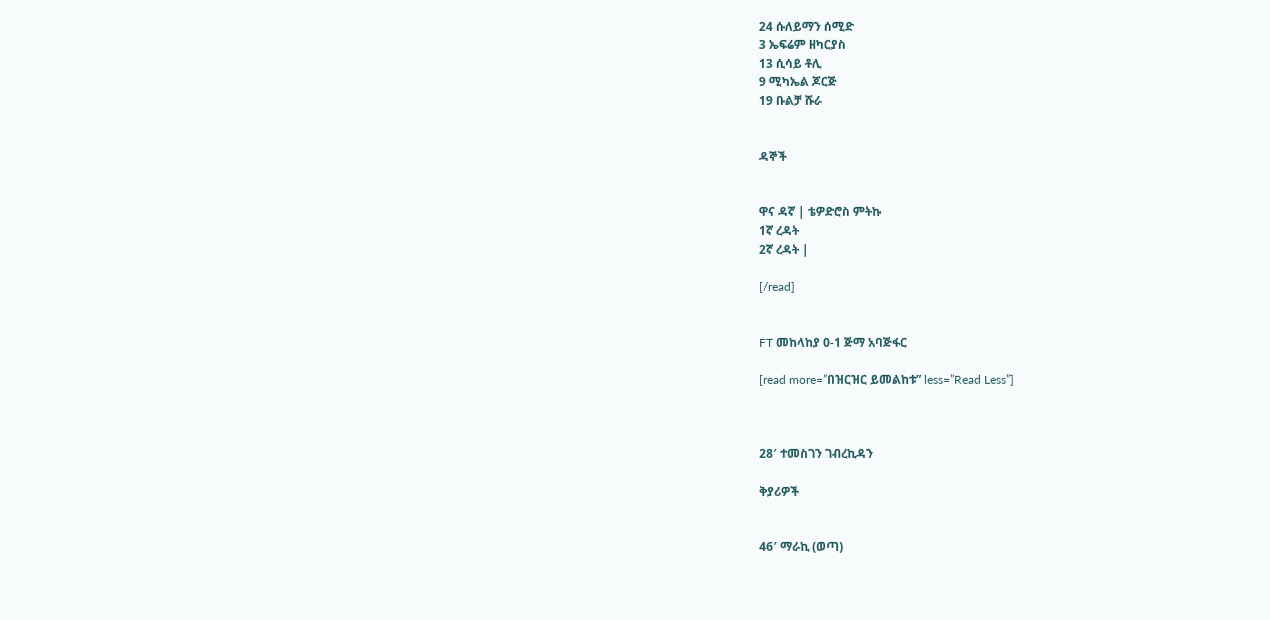24 ሱለይማን ሰሚድ
3 ኤፍሬም ዘካርያስ
13 ሲሳይ ቶሊ
9 ሚካኤል ጆርጅ
19 ቡልቻ ሹራ


ዳኞች


ዋና ዳኛ | ቴዎድሮስ ምትኩ
1ኛ ረዳት
2ኛ ረዳት |

[/read]


FT መከላከያ 0-1 ጅማ አባጅፋር

[read more=”በዝርዝር ይመልከቱ” less=”Read Less”]



28′ ተመስገን ገብረኪዳን

ቅያሪዎች


46′ ማራኪ (ወጣ)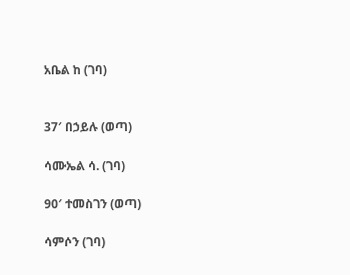አቤል ከ (ገባ)


37′ በኃይሉ (ወጣ)

ሳሙኤል ሳ. (ገባ)

90′ ተመስገን (ወጣ)

ሳምሶን (ገባ)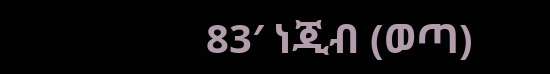83′ ነጂብ (ወጣ)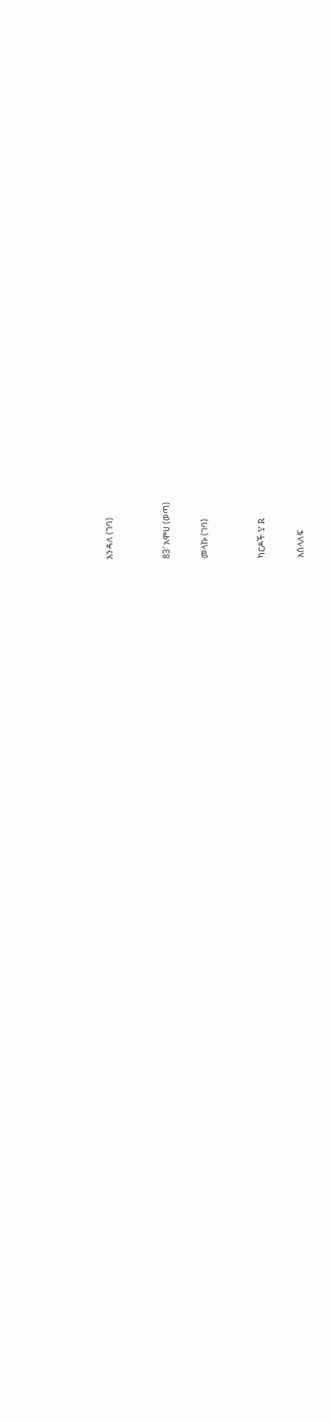እንዳለ (ገባ)


83′ አሞሀ (ወጣ)

መላኩ (ገባ)


ካርዶች Y R

አሰላለፍ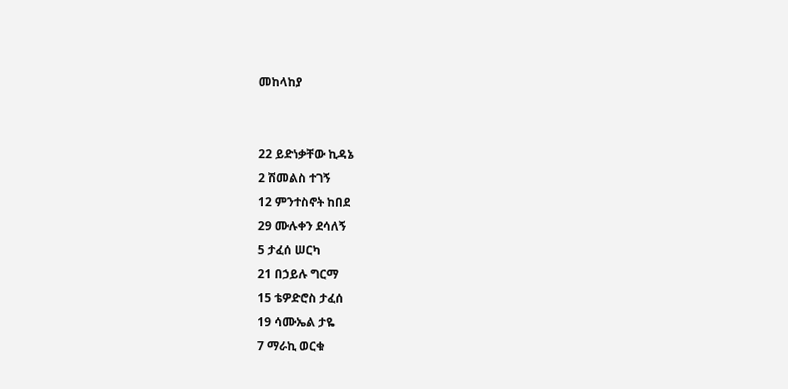መከላከያ


22 ይድነቃቸው ኪዳኔ
2 ሽመልስ ተገኝ
12 ምንተስኖት ከበደ
29 ሙሉቀን ደሳለኝ
5 ታፈሰ ሠርካ
21 በኃይሉ ግርማ
15 ቴዎድሮስ ታፈሰ
19 ሳሙኤል ታዬ
7 ማራኪ ወርቁ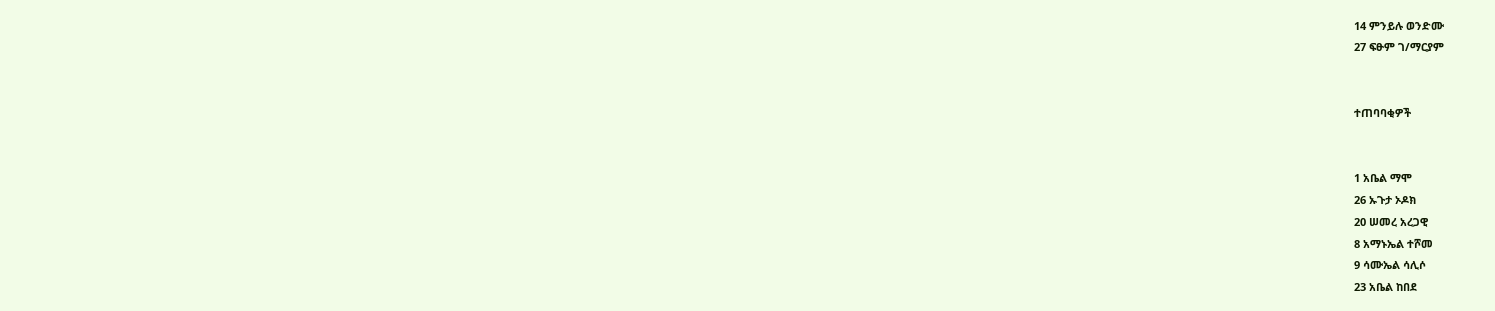14 ምንይሉ ወንድሙ
27 ፍፁም ገ/ማርያም


ተጠባባቂዎች


1 አቤል ማሞ
26 ኡጉታ ኦዶክ
20 ሠመረ አረጋዊ
8 አማኑኤል ተሾመ
9 ሳሙኤል ሳሊሶ
23 አቤል ከበደ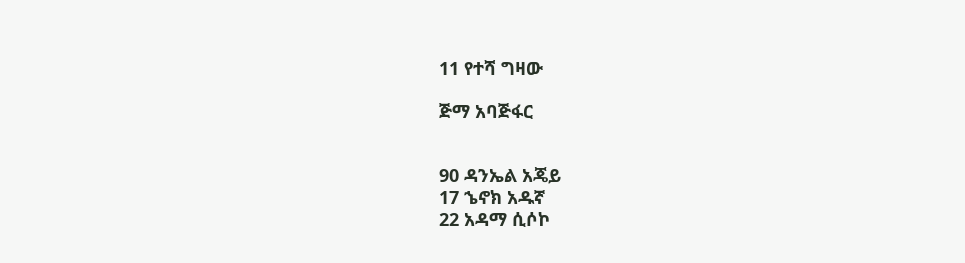11 የተሻ ግዛው

ጅማ አባጅፋር


90 ዳንኤል አጄይ
17 ኄኖክ አዱኛ
22 አዳማ ሲሶኮ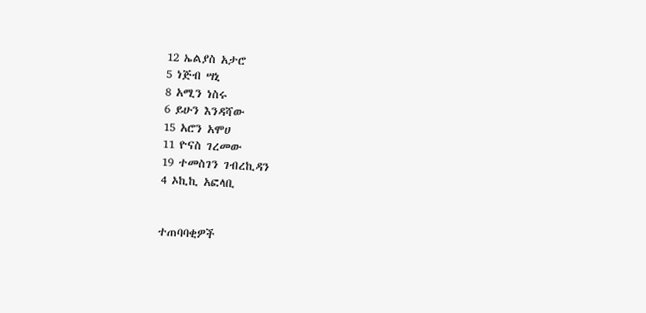12 ኤልያስ አታሮ
5 ነጅብ ሣኒ
8 አሚን ነስሩ
6 ይሁን እንዳሻው
15 አሮን አሞሀ
11 ዮናስ ገረመው
19 ተመስገን ገብረኪዳን
4 ኦኪኪ አፎላቢ


ተጠባባቂዎች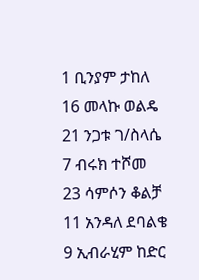1 ቢንያም ታከለ
16 መላኩ ወልዴ
21 ንጋቱ ገ/ስላሴ
7 ብሩክ ተሾመ
23 ሳምሶን ቆልቻ
11 አንዳለ ደባልቄ
9 ኢብራሂም ከድር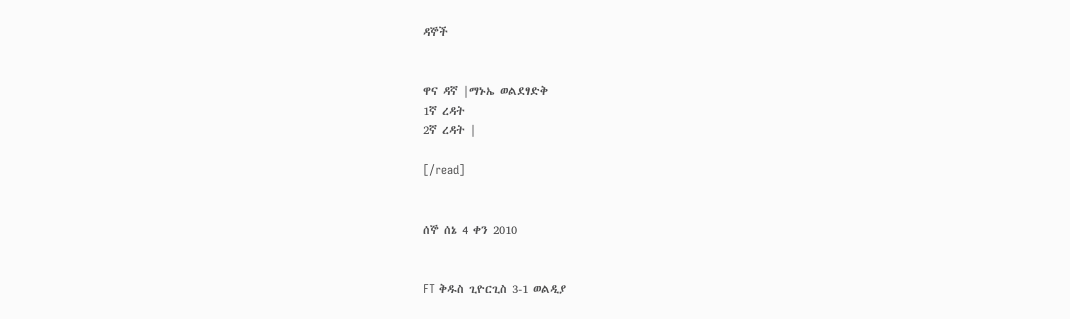ዳኞች


ዋና ዳኛ |ማኑኤ ወልደፃድቅ
1ኛ ረዳት
2ኛ ረዳት |

[/read]


ሰኞ ሰኔ 4 ቀን 2010


FT ቅዱስ ጊዮርጊስ 3-1 ወልዲያ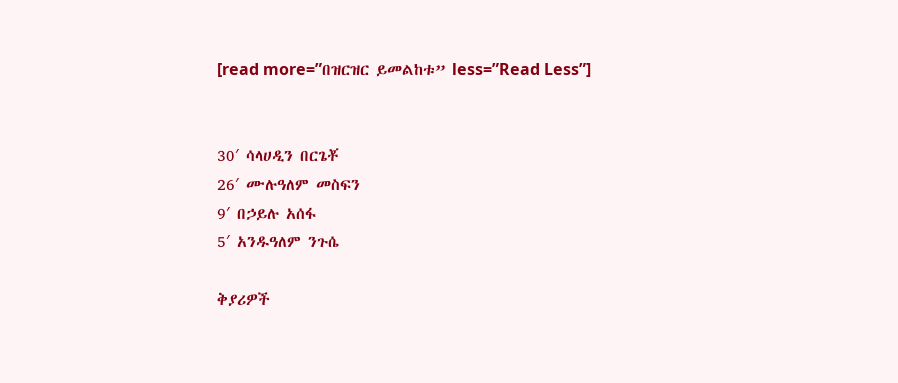[read more=”በዝርዝር ይመልከቱ” less=”Read Less”]


30′ ሳላሀዲን በርጌቾ
26′ ሙሉዓለም መስፍን
9′ በኃይሉ አሰፋ
5′ አንዱዓለም ንጉሴ

ቅያሪዎች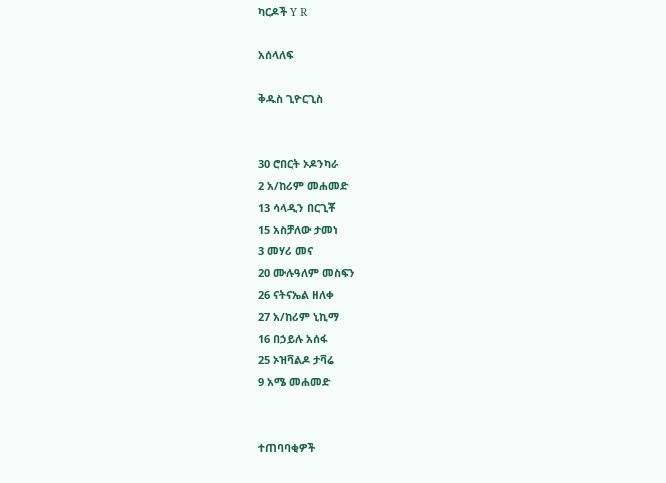ካርዶች Y R

አሰላለፍ

ቅዱስ ጊዮርጊስ


30 ሮበርት ኦዶንካራ
2 አ/ከሪም መሐመድ
13 ሳላዲን በርጊቾ
15 አስቻለው ታመነ
3 መሃሪ መና
20 ሙሉዓለም መስፍን
26 ናትናኤል ዘለቀ
27 አ/ከሪም ኒኪማ
16 በኃይሉ አሰፋ
25 ኦዝቫልዶ ታቫሬ
9 አሜ መሐመድ


ተጠባባቂዎች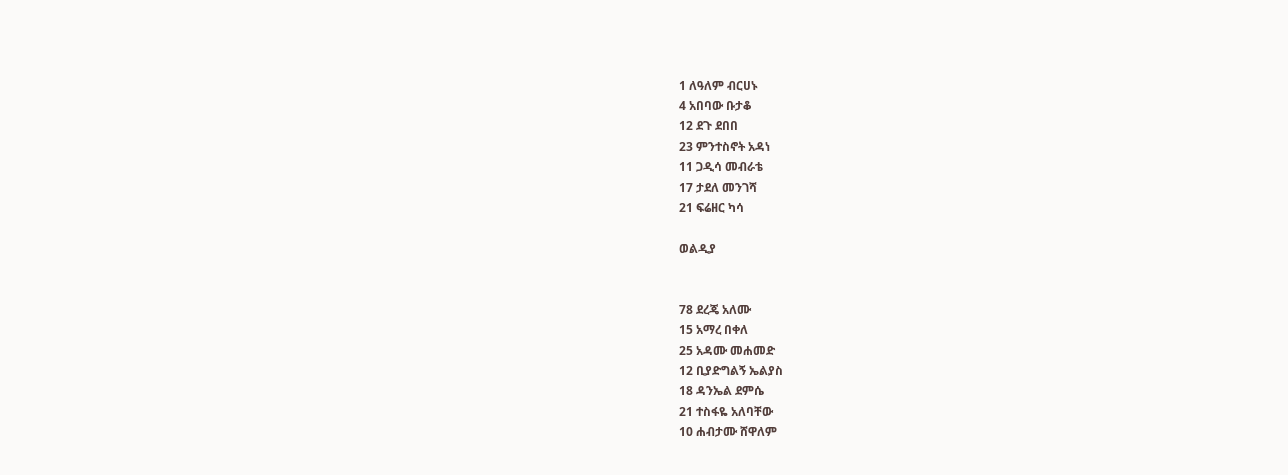1 ለዓለም ብርሀኑ
4 አበባው ቡታቆ
12 ደጉ ደበበ
23 ምንተስኖት አዳነ
11 ጋዲሳ መብራቴ
17 ታደለ መንገሻ
21 ፍሬዘር ካሳ

ወልዲያ


78 ደረጄ አለሙ
15 አማረ በቀለ
25 አዳሙ መሐመድ
12 ቢያድግልኝ ኤልያስ
18 ዳንኤል ደምሴ
21 ተስፋዬ አለባቸው
10 ሐብታሙ ሸዋለም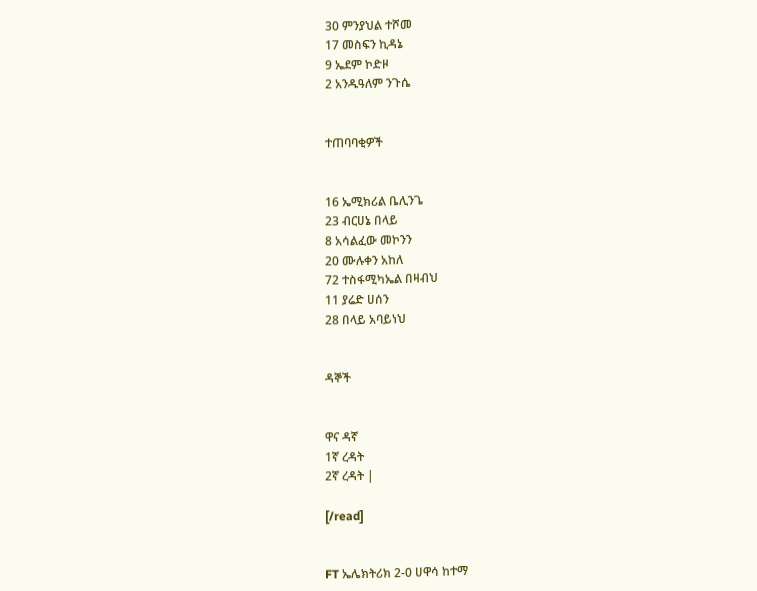30 ምንያህል ተሾመ
17 መስፍን ኪዳኔ
9 ኤደም ኮድዞ
2 አንዱዓለም ንጉሴ


ተጠባባቂዎች


16 ኤሚክሪል ቤሊንጌ
23 ብርሀኔ በላይ
8 አሳልፈው መኮንን
20 ሙሉቀን አከለ
72 ተስፋሚካኤል በዛብህ
11 ያሬድ ሀሰን
28 በላይ አባይነህ


ዳኞች


ዋና ዳኛ
1ኛ ረዳት
2ኛ ረዳት |

[/read]


FT ኤሌክትሪክ 2-0 ሀዋሳ ከተማ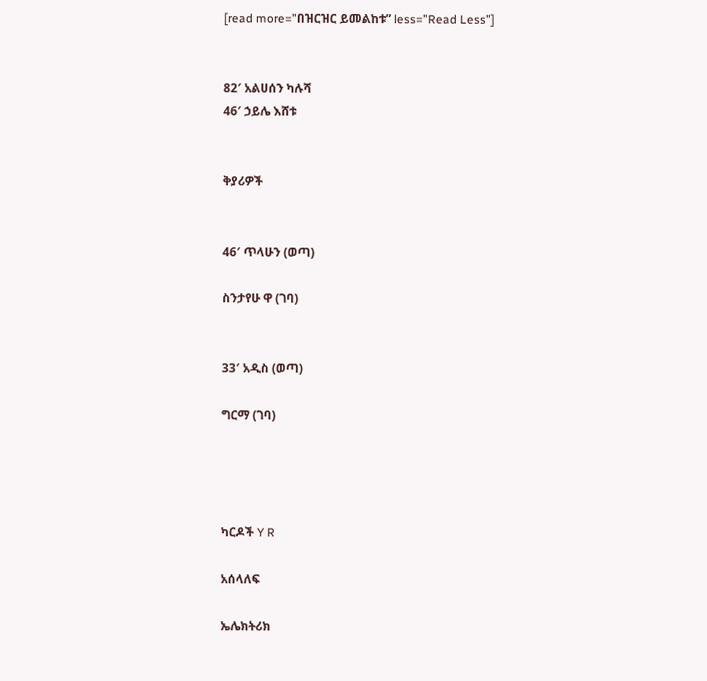[read more=”በዝርዝር ይመልከቱ” less=”Read Less”]


82′ አልሀሰን ካሉሻ
46′ ኃይሌ እሸቱ


ቅያሪዎች


46′ ጥላሁን (ወጣ)

ስንታየሁ ዋ (ገባ)


33′ አዲስ (ወጣ)

ግርማ (ገባ)




ካርዶች Y R

አሰላለፍ

ኤሌክትሪክ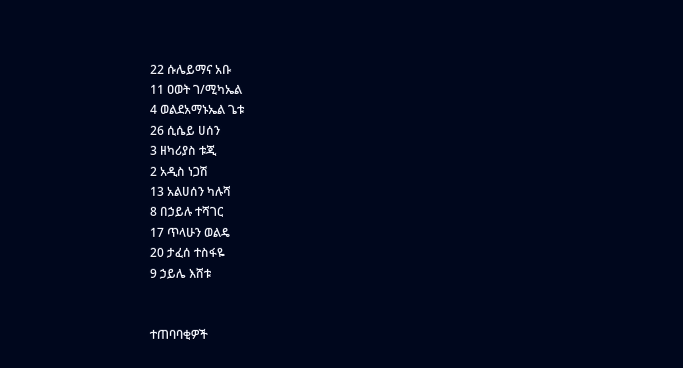22 ሱሌይማና አቡ
11 ዐወት ገ/ሚካኤል
4 ወልደአማኑኤል ጌቱ
26 ሲሴይ ሀሰን
3 ዘካሪያስ ቱጂ
2 አዲስ ነጋሽ
13 አልሀሰን ካሉሻ
8 በኃይሉ ተሻገር
17 ጥላሁን ወልዴ
20 ታፈሰ ተስፋዬ
9 ኃይሌ እሸቱ


ተጠባባቂዎች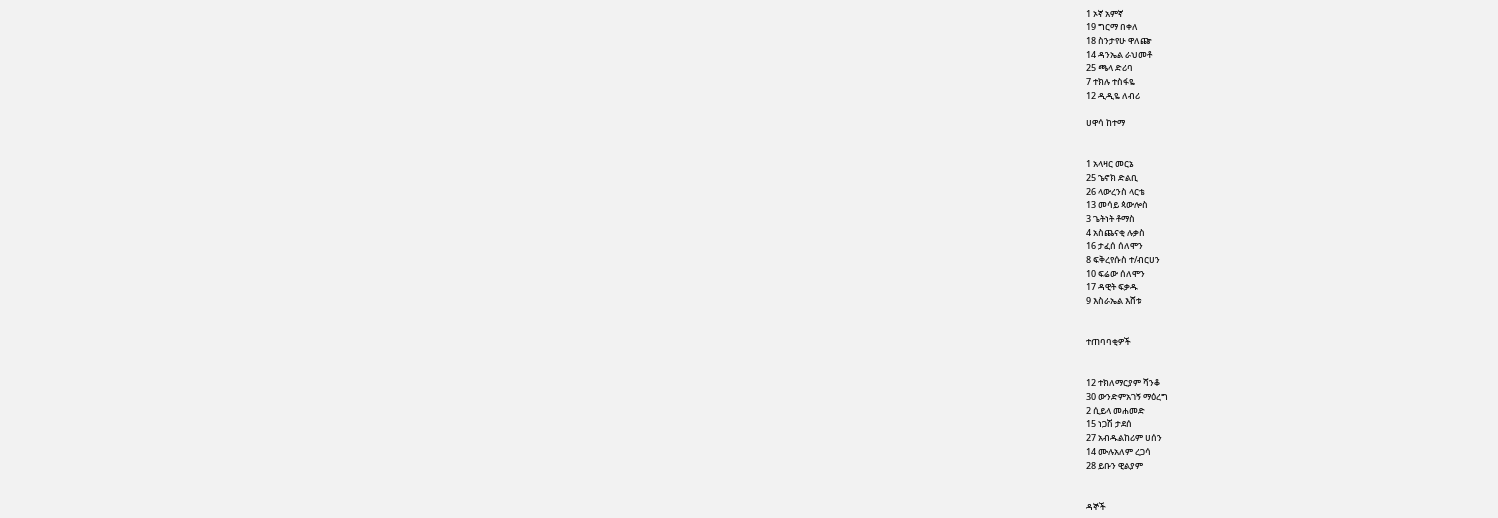1 ኦኛ አምኛ
19 ግርማ በቀለ
18 ስንታየሁ ዋለጬ
14 ዳንኤል ራህመቶ
25 ጫላ ድሪባ
7 ተክሉ ተስፋዬ
12 ዲዲዬ ለብሪ

ሀዋሳ ከተማ


1 አላዛር መርኔ
25 ኄኖክ ድልቢ
26 ላውረንስ ላርቴ
13 መሳይ ጳውሎስ
3 ጌትነት ቶማስ
4 አስጨናቂ ሉቃስ
16 ታፈሰ ሰለሞን
8 ፍቅረየሱስ ተ/ብርሀን
10 ፍሬው ሰለሞን
17 ዳዊት ፍቃዱ
9 እስራኤል እሸቱ


ተጠባባቂዎች


12 ተክለማርያም ሻንቆ
30 ውንድምአገኝ ማዕረግ
2 ሲይላ መሐመድ
15 ነጋሽ ታደሰ
27 አብዱልከሪም ሀሰን
14 ሙሉአለም ረጋሳ
28 ይቡን ዊልያም


ዳኞች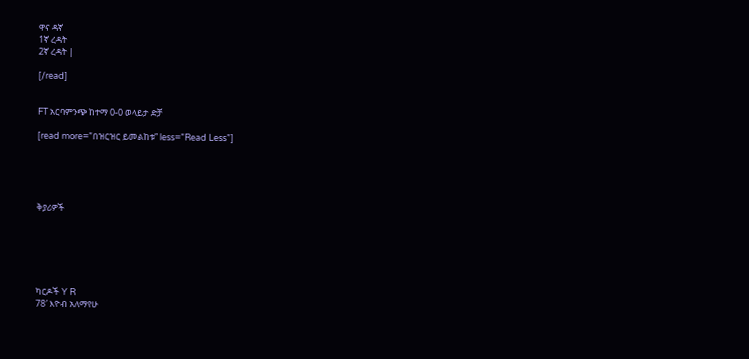ዋና ዳኛ
1ኛ ረዳት
2ኛ ረዳት |

[/read]


FT አርባምንጭ ከተማ 0-0 ወላይታ ድቻ

[read more=”በዝርዝር ይመልከቱ” less=”Read Less”]





ቅያሪዎች






ካርዶች Y R
78′ እዮብ አለማየሁ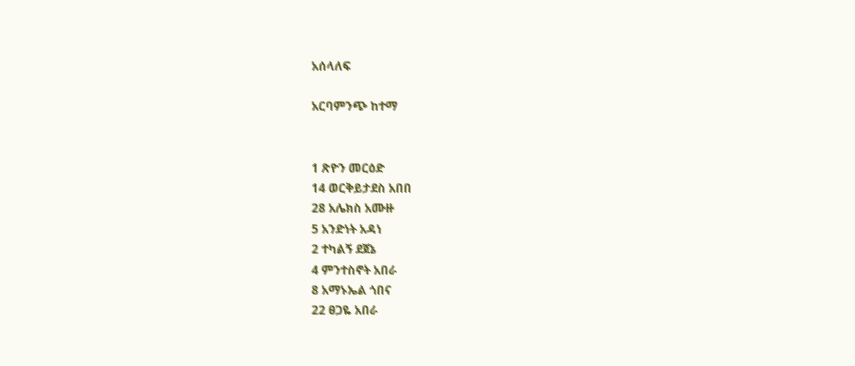አሰላለፍ

አርባምንጭ ከተማ


1 ጽዮን መርዕድ
14 ወርቅይታደስ አበበ
28 አሌክስ አሙዙ
5 አንድነት አዳነ
2 ተካልኝ ደጀኔ
4 ምንተስኖት አበራ
8 አማኑኤል ጎበና
22 ፀጋዬ አበራ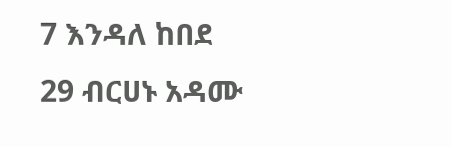7 እንዳለ ከበደ
29 ብርሀኑ አዳሙ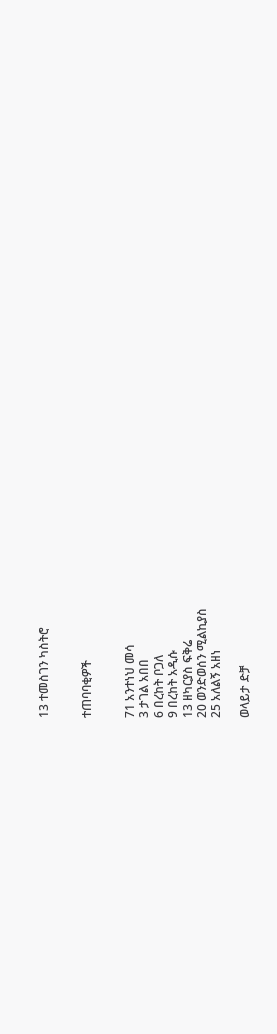13 ተመስገን ካስትሮ


ተጠባባቂዎች


71 አንተነህ መሳ
3 ታገል አበበ
6 በረከት ቦጋለ
9 በረከት አዲሱ
13 ዘካርያስ ፍቅሬ
20 ወንድወሰን ሚልኪያስ
25 አለልኝ አዘነ

ወላይታ ድቻ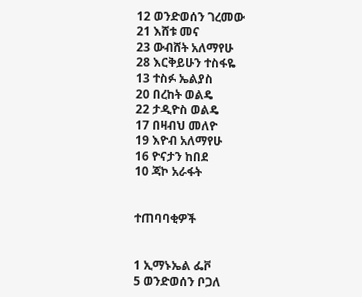12 ወንድወሰን ገረመው
21 እሸቱ መና
23 ውብሸት አለማየሁ
28 እርቅይሁን ተስፋዬ
13 ተስፉ ኤልያስ
20 በረከት ወልዴ
22 ታዲዮስ ወልዴ
17 በዛብህ መለዮ
19 እዮብ አለማየሁ
16 ዮናታን ከበደ
10 ጃኮ አራፋት


ተጠባባቂዎች


1 ኢማኑኤል ፌቮ
5 ወንድወሰን ቦጋለ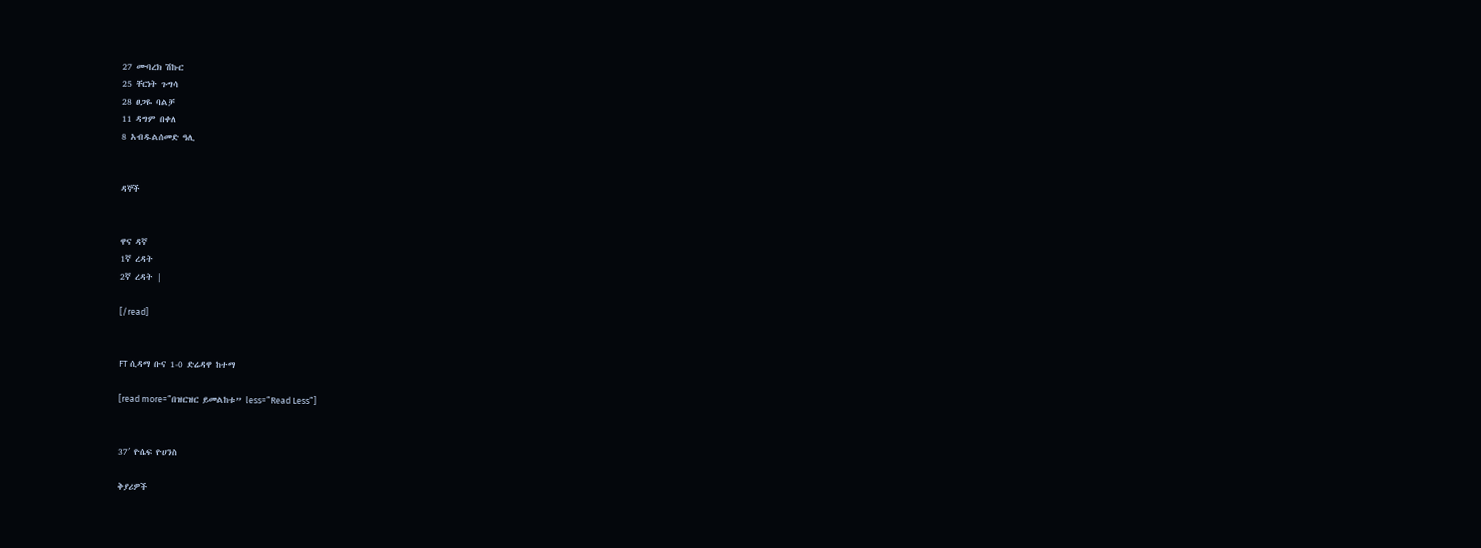27 ሙባረክ ሽኩር
25 ቸርነት ጉግሳ
28 ፀጋዬ ባልቻ
11 ዳግም በቀለ
8 አብዱልሰመድ ዓሊ


ዳኞች


ዋና ዳኛ
1ኛ ረዳት
2ኛ ረዳት |

[/read]


FT ሲዳማ ቡና 1-0 ድሬዳዋ ከተማ

[read more=”በዝርዝር ይመልከቱ” less=”Read Less”]


37′ ዮሴፍ ዮሀንስ

ቅያሪዎች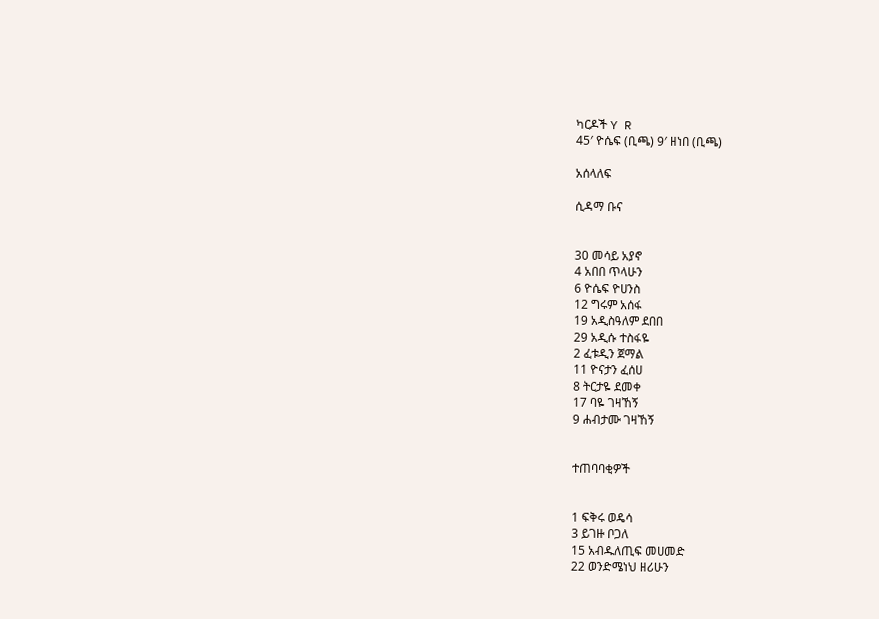ካርዶች Y R
45′ ዮሴፍ (ቢጫ) 9′ ዘነበ (ቢጫ)

አሰላለፍ

ሲዳማ ቡና


30 መሳይ አያኖ
4 አበበ ጥላሁን
6 ዮሴፍ ዮሀንስ
12 ግሩም አሰፋ
19 አዲስዓለም ደበበ
29 አዲሱ ተስፋዬ
2 ፈቱዲን ጀማል
11 ዮናታን ፈሰሀ
8 ትርታዬ ደመቀ
17 ባዬ ገዛኸኝ
9 ሐብታሙ ገዛኸኝ


ተጠባባቂዎች


1 ፍቅሩ ወዴሳ
3 ይገዙ ቦጋለ
15 አብዱለጢፍ መሀመድ
22 ወንድሜነህ ዘሪሁን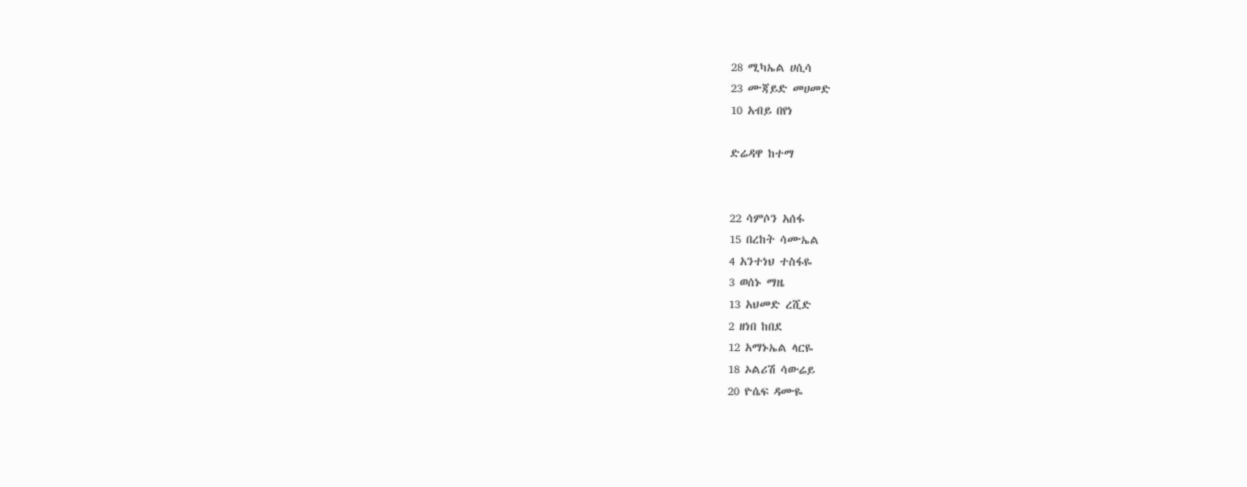28 ሚካኤል ሀሲሳ
23 ሙጃይድ መሀመድ
10 አብይ በየነ

ድሬዳዋ ከተማ


22 ሳምሶን አሰፋ
15 በረከት ሳሙኤል
4 አንተነህ ተስፋዬ
3 ወሰኑ ማዜ
13 አህመድ ረሺድ
2 ዘነበ ከበደ
12 አማኑኤል ላርዬ
18 ኦልሪሽ ሳውሬይ
20 ዮሴፍ ዳሙዬ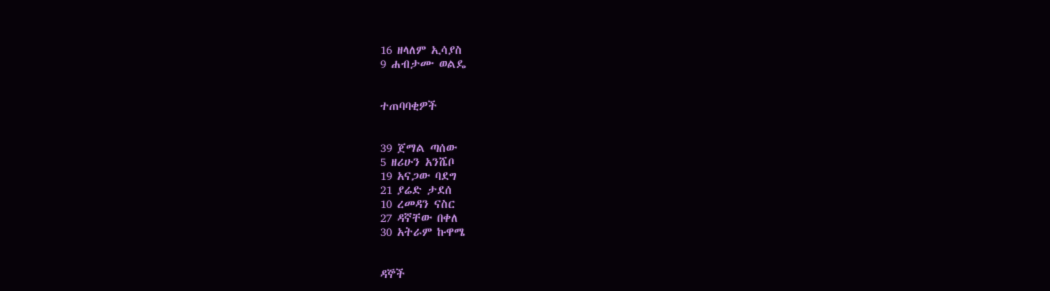16 ዘላለም ኢሳያስ
9 ሐብታሙ ወልዴ


ተጠባባቂዎች


39 ጀማል ጣሰው
5 ዘሪሁን አንሼቦ
19 አናጋው ባደግ
21 ያሬድ ታደሰ
10 ረመዳን ናስር
27 ዳኛቸው በቀለ
30 አትራም ኩዋሜ


ዳኞች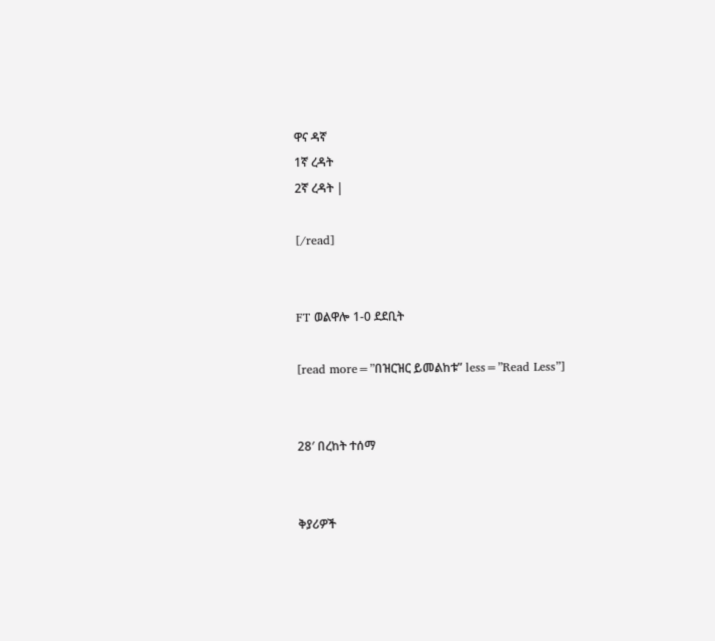ዋና ዳኛ
1ኛ ረዳት
2ኛ ረዳት |

[/read]


FT ወልዋሎ 1-0 ደደቢት

[read more=”በዝርዝር ይመልከቱ” less=”Read Less”]


28′ በረከት ተሰማ


ቅያሪዎች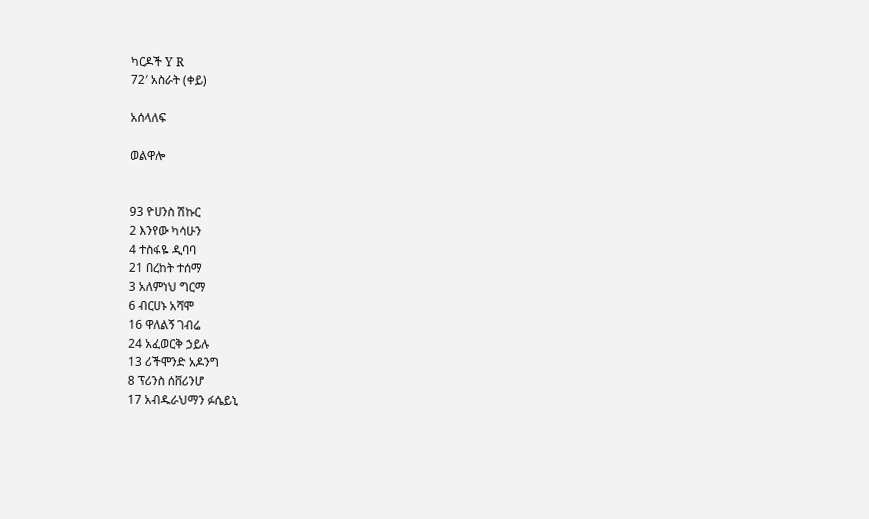ካርዶች Y R
72′ አስራት (ቀይ)

አሰላለፍ

ወልዋሎ


93 ዮሀንስ ሽኩር
2 እንየው ካሳሁን
4 ተስፋዬ ዲባባ
21 በረከት ተሰማ
3 አለምነህ ግርማ
6 ብርሀኑ አሻሞ
16 ዋለልኝ ገብሬ
24 አፈወርቅ ኃይሉ
13 ሪችሞንድ አዶንግ
8 ፕሪንስ ሰቨሪንሆ
17 አብዱራህማን ፉሴይኒ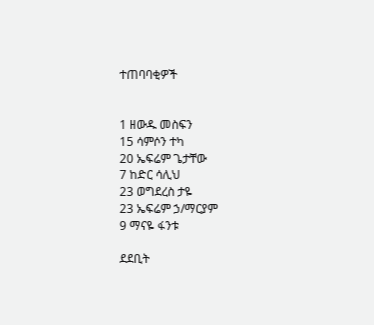ተጠባባቂዎች


1 ዘውዱ መስፍን
15 ሳምሶን ተካ
20 ኤፍሬም ጌታቸው
7 ከድር ሳሊህ
23 ወግደረስ ታዬ
23 ኤፍሬም ኃ/ማርያም
9 ማናዬ ፋንቱ

ደደቢት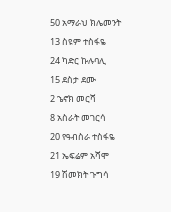50 አማራህ ክሌመንት
13 ስዩም ተስፋዬ
24 ካድር ኩሉባሊ
15 ደስታ ደሙ
2 ኄኖክ መርሻ
8 አስራት መገርሳ
20 የዓብስራ ተስፋዬ
21 ኤፍሬም አሻሞ
19 ሽመክት ጉግሳ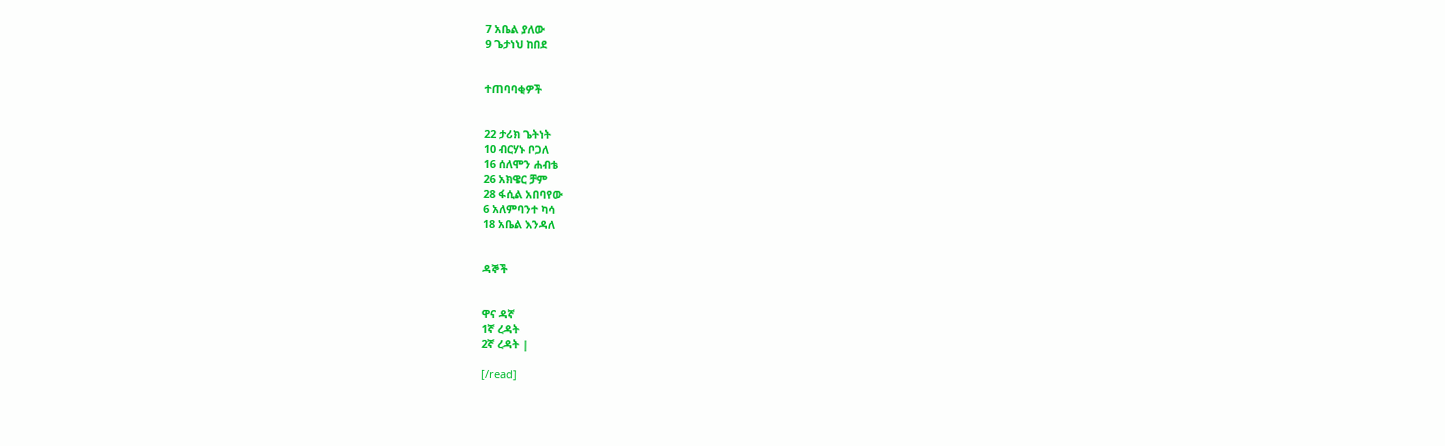7 አቤል ያለው
9 ጌታነህ ከበደ


ተጠባባቂዎች


22 ታሪክ ጌትነት
10 ብርሃኑ ቦጋለ
16 ሰለሞን ሐብቴ
26 አክዌር ቻም
28 ፋሲል አበባየው
6 አለምባንተ ካሳ
18 አቤል እንዳለ


ዳኞች


ዋና ዳኛ
1ኛ ረዳት
2ኛ ረዳት |

[/read]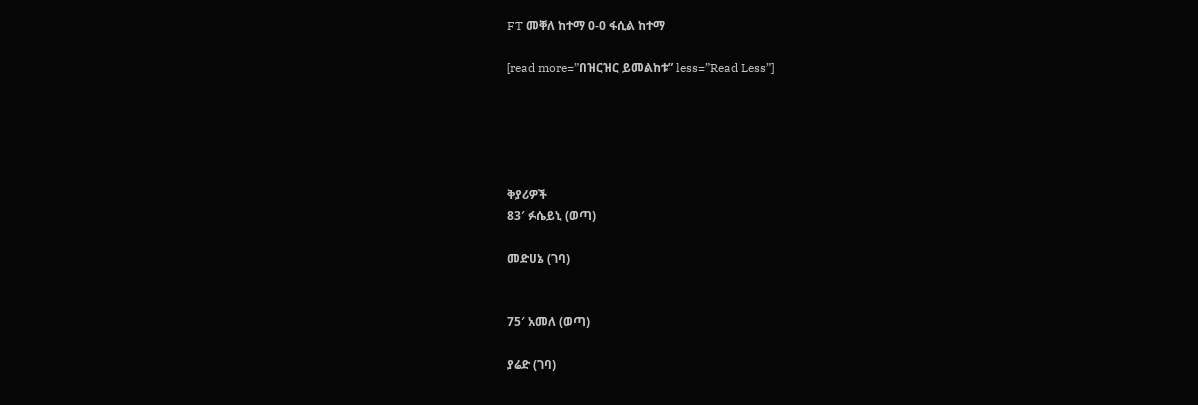FT መቐለ ከተማ 0-0 ፋሲል ከተማ

[read more=”በዝርዝር ይመልከቱ” less=”Read Less”]





ቅያሪዎች
83′ ፉሴይኒ (ወጣ)

መድሀኔ (ገባ)


75′ አመለ (ወጣ)

ያሬድ (ገባ)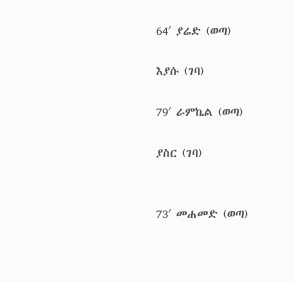64′ ያሬድ (ወጣ)

እያሱ (ገባ)

79′ ራምኬል (ወጣ)

ያስር (ገባ)


73′ መሐመድ (ወጣ)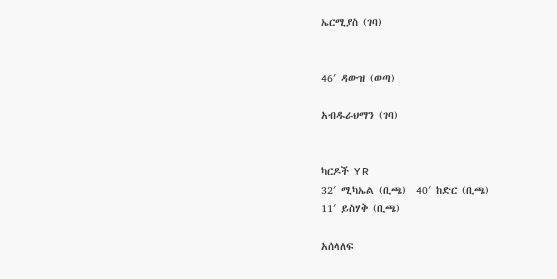ኤርሚያስ (ገባ)


46′ ዳውዝ (ወጣ)

አብዱራህማን (ገባ)


ካርዶች Y R
32′ ሚካኤል (ቢጫ)  40′ ከድር (ቢጫ)
11′ ይስሃቅ (ቢጫ)

አሰላለፍ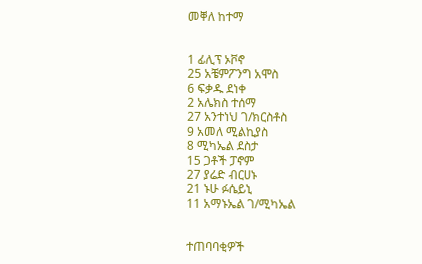መቐለ ከተማ


1 ፊሊፕ ኦቮኖ
25 አቼምፖንግ አሞስ
6 ፍቃዱ ደነቀ
2 አሌክስ ተሰማ
27 አንተነህ ገ/ክርስቶስ
9 አመለ ሚልኪያስ
8 ሚካኤል ደስታ
15 ጋቶች ፓኖም
27 ያሬድ ብርሀኑ
21 ኑሁ ፉሴይኒ
11 አማኑኤል ገ/ሚካኤል


ተጠባባቂዎች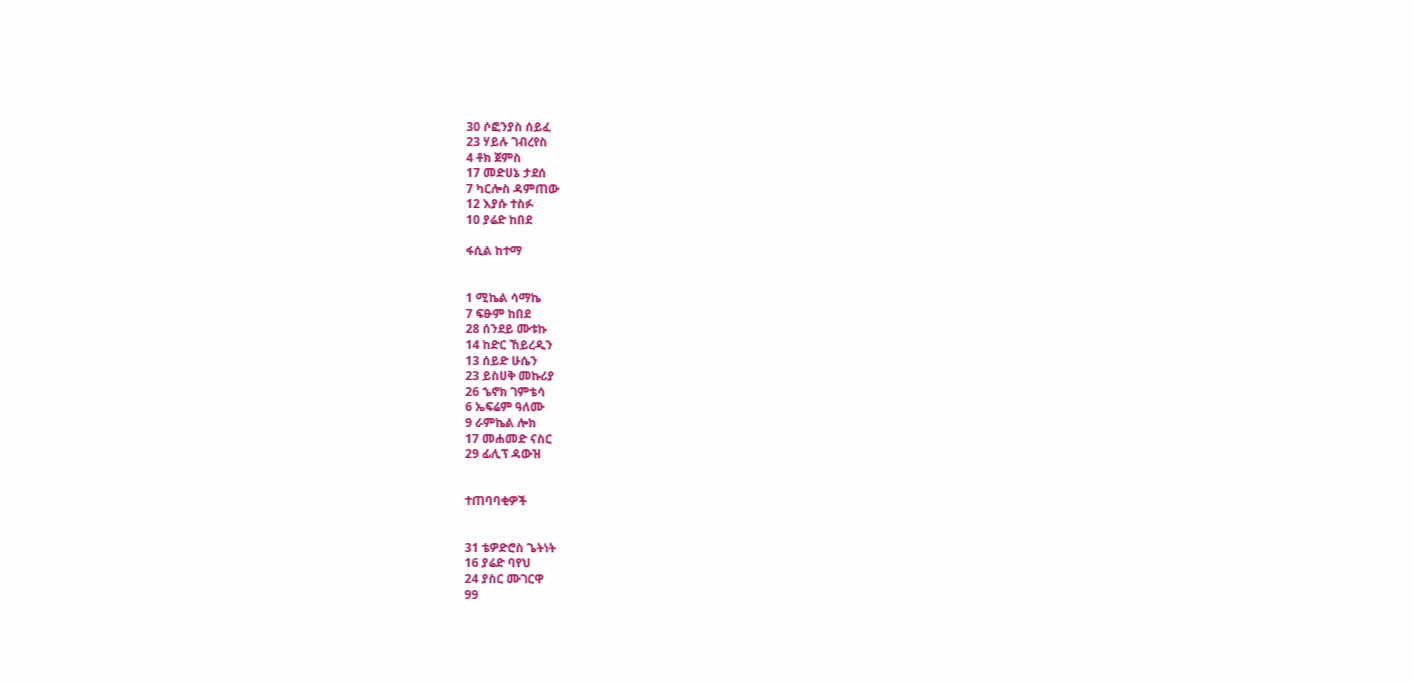30 ሶፎንያስ ሰይፈ
23 ሃይሉ ገብረየስ
4 ቶክ ጀምስ
17 መድሀኔ ታደሰ
7 ካርሎስ ዳምጠው
12 እያሱ ተስፉ
10 ያሬድ ከበደ

ፋሲል ከተማ


1 ሚኬል ሳማኬ
7 ፍፁም ከበደ
28 ሰንደይ ሙቱኩ
14 ከድር ኸይረዲን
13 ሰይድ ሁሴን
23 ይስሀቅ መኩሪያ
26 ኄኖክ ገምቴሳ
6 ኤፍሬም ዓለሙ
9 ራምኬል ሎክ
17 መሐመድ ናስር
29 ፊሊፕ ዳውዝ


ተጠባባቂዎች


31 ቴዎድሮስ ጌትነት
16 ያሬድ ባየህ
24 ያስር ሙገርዋ
99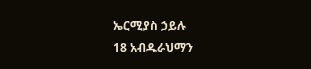ኤርሚያስ ኃይሉ
18 አብዱራህማን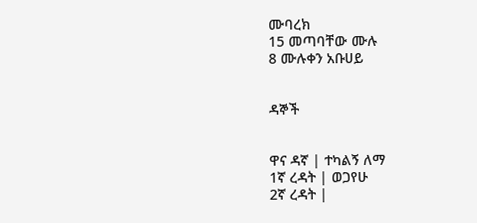ሙባረክ
15 መጣባቸው ሙሉ
8 ሙሉቀን አቡሀይ


ዳኞች


ዋና ዳኛ | ተካልኝ ለማ
1ኛ ረዳት | ወጋየሁ
2ኛ ረዳት |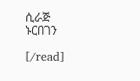ሲራጅ ኑርበገን

[/read]